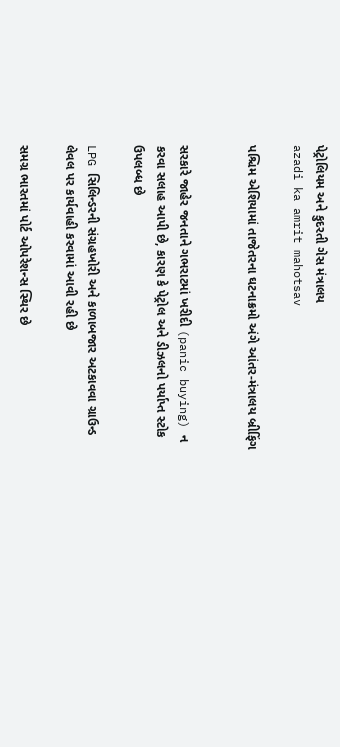પેટ્રોલિયમ અને કુદરતી ગેસ મંત્રાલય
azadi ka amrit mahotsav

પશ્ચિમ એશિયામાં તાજેતરના ઘટનાક્રમો અંગે આંતર-મંત્રાલય બ્રીફિંગ


સરકારે જાહેર જનતાને ગભરાટમાં ખરીદી (panic buying) ન કરવા સલાહ આપી છે, કારણ કે પેટ્રોલ અને ડીઝલનો પર્યાપ્ત સ્ટોક ઉપલબ્ધ છે

LPG સિલિન્ડરની સંગ્રહખોરી અને કાળાબજાર અટકાવવા ગ્રાઉન્ડ લેવલ પર કાર્યવાહી કરવામાં આવી રહી છે

સમગ્ર ભારતમાં પોર્ટ ઓપરેશન્સ સ્થિર છે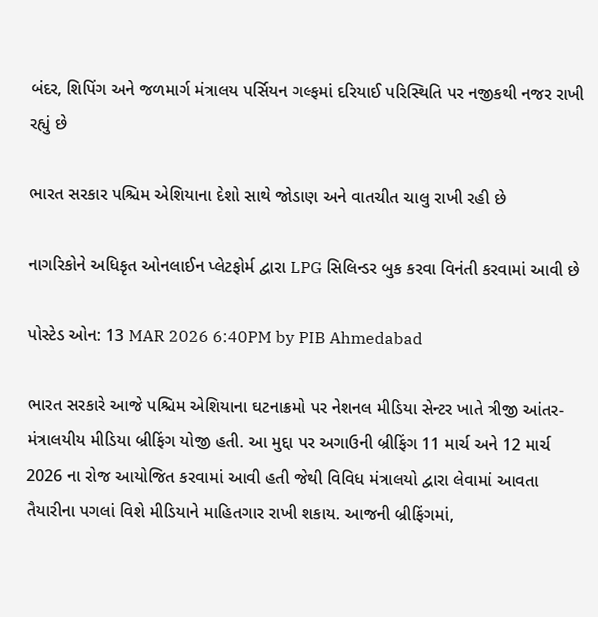બંદર, શિપિંગ અને જળમાર્ગ મંત્રાલય પર્સિયન ગલ્ફમાં દરિયાઈ પરિસ્થિતિ પર નજીકથી નજર રાખી રહ્યું છે

ભારત સરકાર પશ્ચિમ એશિયાના દેશો સાથે જોડાણ અને વાતચીત ચાલુ રાખી રહી છે

નાગરિકોને અધિકૃત ઓનલાઈન પ્લેટફોર્મ દ્વારા LPG સિલિન્ડર બુક કરવા વિનંતી કરવામાં આવી છે

પોસ્ટેડ ઓન: 13 MAR 2026 6:40PM by PIB Ahmedabad

ભારત સરકારે આજે પશ્ચિમ એશિયાના ઘટનાક્રમો પર નેશનલ મીડિયા સેન્ટર ખાતે ત્રીજી આંતર-મંત્રાલયીય મીડિયા બ્રીફિંગ યોજી હતી. આ મુદ્દા પર અગાઉની બ્રીફિંગ 11 માર્ચ અને 12 માર્ચ 2026 ના રોજ આયોજિત કરવામાં આવી હતી જેથી વિવિધ મંત્રાલયો દ્વારા લેવામાં આવતા તૈયારીના પગલાં વિશે મીડિયાને માહિતગાર રાખી શકાય. આજની બ્રીફિંગમાં,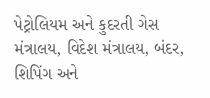પેટ્રોલિયમ અને કુદરતી ગેસ મંત્રાલય, વિદેશ મંત્રાલય, બંદર, શિપિંગ અને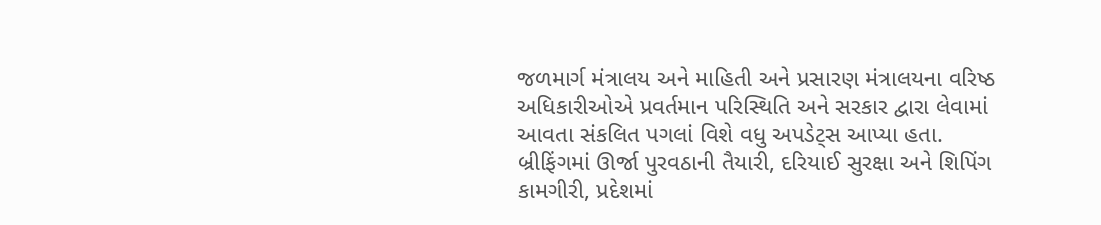જળમાર્ગ મંત્રાલય અને માહિતી અને પ્રસારણ મંત્રાલયના વરિષ્ઠ અધિકારીઓએ પ્રવર્તમાન પરિસ્થિતિ અને સરકાર દ્વારા લેવામાં આવતા સંકલિત પગલાં વિશે વધુ અપડેટ્સ આપ્યા હતા. બ્રીફિંગમાં ઊર્જા પુરવઠાની તૈયારી, દરિયાઈ સુરક્ષા અને શિપિંગ કામગીરી, પ્રદેશમાં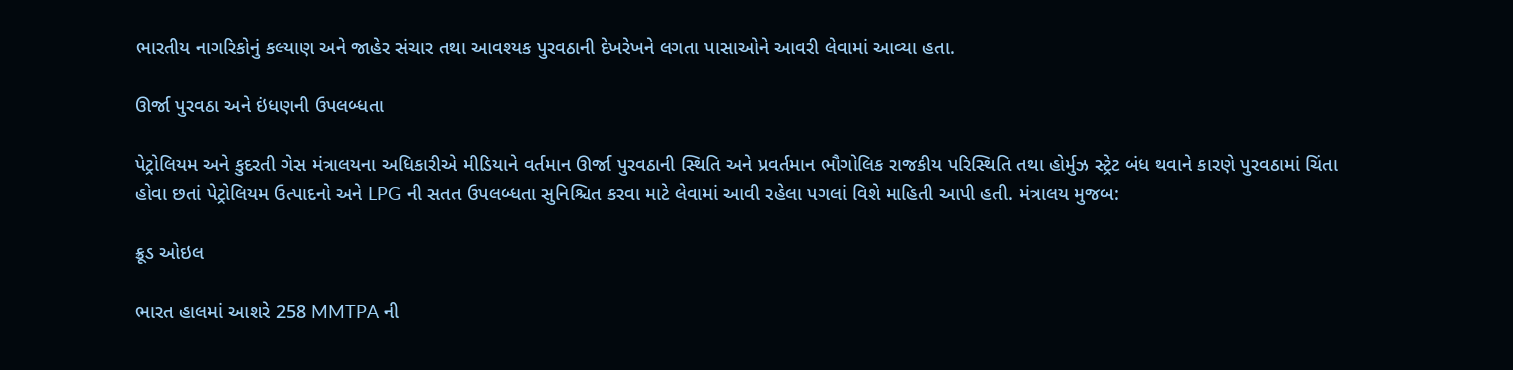ભારતીય નાગરિકોનું કલ્યાણ અને જાહેર સંચાર તથા આવશ્યક પુરવઠાની દેખરેખને લગતા પાસાઓને આવરી લેવામાં આવ્યા હતા.

ઊર્જા પુરવઠા અને ઇંધણની ઉપલબ્ધતા

પેટ્રોલિયમ અને કુદરતી ગેસ મંત્રાલયના અધિકારીએ મીડિયાને વર્તમાન ઊર્જા પુરવઠાની સ્થિતિ અને પ્રવર્તમાન ભૌગોલિક રાજકીય પરિસ્થિતિ તથા હોર્મુઝ સ્ટ્રેટ બંધ થવાને કારણે પુરવઠામાં ચિંતા હોવા છતાં પેટ્રોલિયમ ઉત્પાદનો અને LPG ની સતત ઉપલબ્ધતા સુનિશ્ચિત કરવા માટે લેવામાં આવી રહેલા પગલાં વિશે માહિતી આપી હતી. મંત્રાલય મુજબ:

ક્રૂડ ઓઇલ

ભારત હાલમાં આશરે 258 MMTPA ની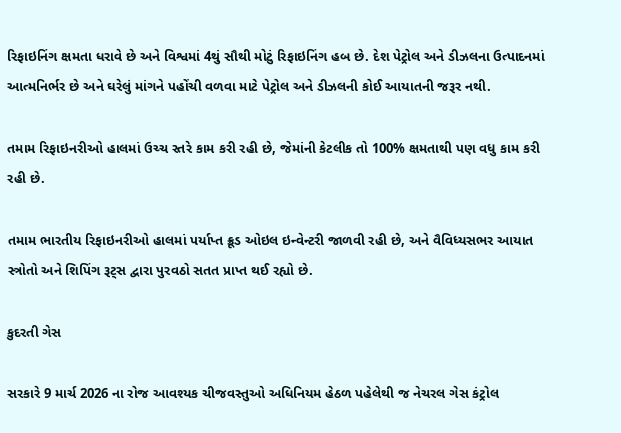રિફાઇનિંગ ક્ષમતા ધરાવે છે અને વિશ્વમાં 4થું સૌથી મોટું રિફાઇનિંગ હબ છે. દેશ પેટ્રોલ અને ડીઝલના ઉત્પાદનમાં આત્મનિર્ભર છે અને ઘરેલું માંગને પહોંચી વળવા માટે પેટ્રોલ અને ડીઝલની કોઈ આયાતની જરૂર નથી.

તમામ રિફાઇનરીઓ હાલમાં ઉચ્ચ સ્તરે કામ કરી રહી છે, જેમાંની કેટલીક તો 100% ક્ષમતાથી પણ વધુ કામ કરી રહી છે.

તમામ ભારતીય રિફાઇનરીઓ હાલમાં પર્યાપ્ત ક્રૂડ ઓઇલ ઇન્વેન્ટરી જાળવી રહી છે, અને વૈવિધ્યસભર આયાત સ્ત્રોતો અને શિપિંગ રૂટ્સ દ્વારા પુરવઠો સતત પ્રાપ્ત થઈ રહ્યો છે.

કુદરતી ગેસ

સરકારે 9 માર્ચ 2026 ના રોજ આવશ્યક ચીજવસ્તુઓ અધિનિયમ હેઠળ પહેલેથી જ નેચરલ ગેસ કંટ્રોલ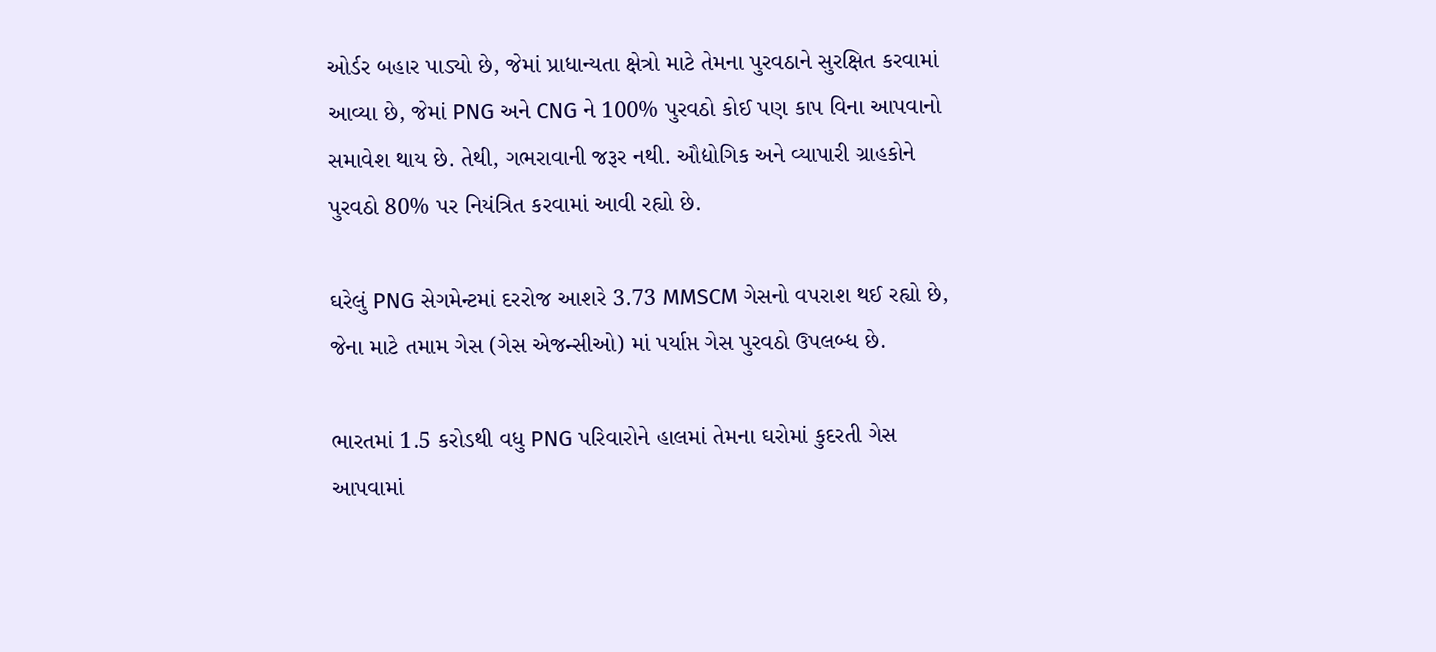ઓર્ડર બહાર પાડ્યો છે, જેમાં પ્રાધાન્યતા ક્ષેત્રો માટે તેમના પુરવઠાને સુરક્ષિત કરવામાં આવ્યા છે, જેમાં PNG અને CNG ને 100% પુરવઠો કોઈ પણ કાપ વિના આપવાનો સમાવેશ થાય છે. તેથી, ગભરાવાની જરૂર નથી. ઔદ્યોગિક અને વ્યાપારી ગ્રાહકોને પુરવઠો 80% પર નિયંત્રિત કરવામાં આવી રહ્યો છે.

ઘરેલું PNG સેગમેન્ટમાં દરરોજ આશરે 3.73 MMSCM ગેસનો વપરાશ થઈ રહ્યો છે, જેના માટે તમામ ગેસ (ગેસ એજન્સીઓ) માં પર્યાપ્ત ગેસ પુરવઠો ઉપલબ્ધ છે.

ભારતમાં 1.5 કરોડથી વધુ PNG પરિવારોને હાલમાં તેમના ઘરોમાં કુદરતી ગેસ આપવામાં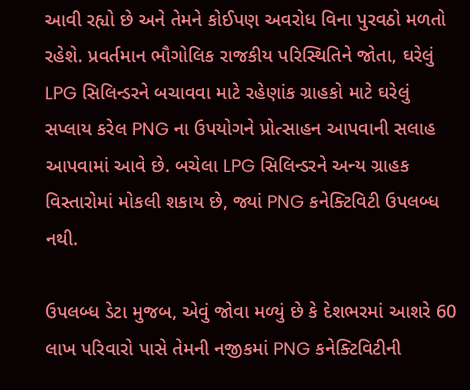આવી રહ્યો છે અને તેમને કોઈપણ અવરોધ વિના પુરવઠો મળતો રહેશે. પ્રવર્તમાન ભૌગોલિક રાજકીય પરિસ્થિતિને જોતા, ઘરેલું LPG સિલિન્ડરને બચાવવા માટે રહેણાંક ગ્રાહકો માટે ઘરેલું સપ્લાય કરેલ PNG ના ઉપયોગને પ્રોત્સાહન આપવાની સલાહ આપવામાં આવે છે. બચેલા LPG સિલિન્ડરને અન્ય ગ્રાહક વિસ્તારોમાં મોકલી શકાય છે, જ્યાં PNG કનેક્ટિવિટી ઉપલબ્ધ નથી.

ઉપલબ્ધ ડેટા મુજબ, એવું જોવા મળ્યું છે કે દેશભરમાં આશરે 60 લાખ પરિવારો પાસે તેમની નજીકમાં PNG કનેક્ટિવિટીની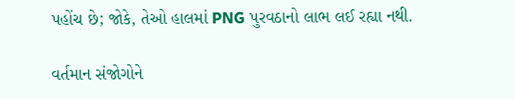પહોંચ છે; જોકે, તેઓ હાલમાં PNG પુરવઠાનો લાભ લઈ રહ્યા નથી.

વર્તમાન સંજોગોને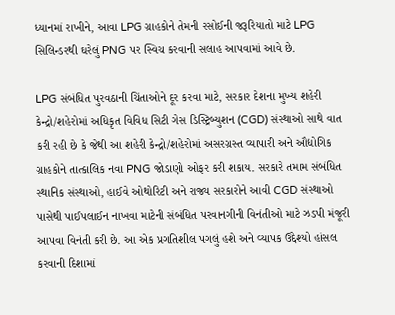ધ્યાનમાં રાખીને, આવા LPG ગ્રાહકોને તેમની રસોઈની જરૂરિયાતો માટે LPG સિલિન્ડરથી ઘરેલું PNG પર સ્વિચ કરવાની સલાહ આપવામાં આવે છે.

LPG સંબંધિત પુરવઠાની ચિંતાઓને દૂર કરવા માટે, સરકાર દેશના મુખ્ય શહેરી કેન્દ્રો/શહેરોમાં અધિકૃત વિવિધ સિટી ગેસ ડિસ્ટ્રિબ્યુશન (CGD) સંસ્થાઓ સાથે વાત કરી રહી છે કે જેથી આ શહેરી કેન્દ્રો/શહેરોમાં અસરગ્રસ્ત વ્યાપારી અને ઔદ્યોગિક ગ્રાહકોને તાત્કાલિક નવા PNG જોડાણો ઓફર કરી શકાય. સરકારે તમામ સંબંધિત સ્થાનિક સંસ્થાઓ, હાઈવે ઓથોરિટી અને રાજ્ય સરકારોને આવી CGD સંસ્થાઓ પાસેથી પાઈપલાઈન નાખવા માટેની સંબંધિત પરવાનગીની વિનંતીઓ માટે ઝડપી મંજૂરી આપવા વિનંતી કરી છે. આ એક પ્રગતિશીલ પગલું હશે અને વ્યાપક ઉદ્દેશ્યો હાંસલ કરવાની દિશામાં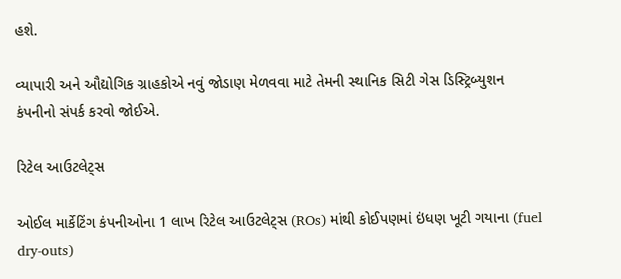હશે.

વ્યાપારી અને ઔદ્યોગિક ગ્રાહકોએ નવું જોડાણ મેળવવા માટે તેમની સ્થાનિક સિટી ગેસ ડિસ્ટ્રિબ્યુશન કંપનીનો સંપર્ક કરવો જોઈએ.

રિટેલ આઉટલેટ્સ

ઓઈલ માર્કેટિંગ કંપનીઓના 1 લાખ રિટેલ આઉટલેટ્સ (ROs) માંથી કોઈપણમાં ઇંધણ ખૂટી ગયાના (fuel dry-outs)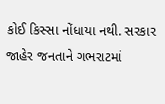કોઈ કિસ્સા નોંધાયા નથી. સરકાર જાહેર જનતાને ગભરાટમાં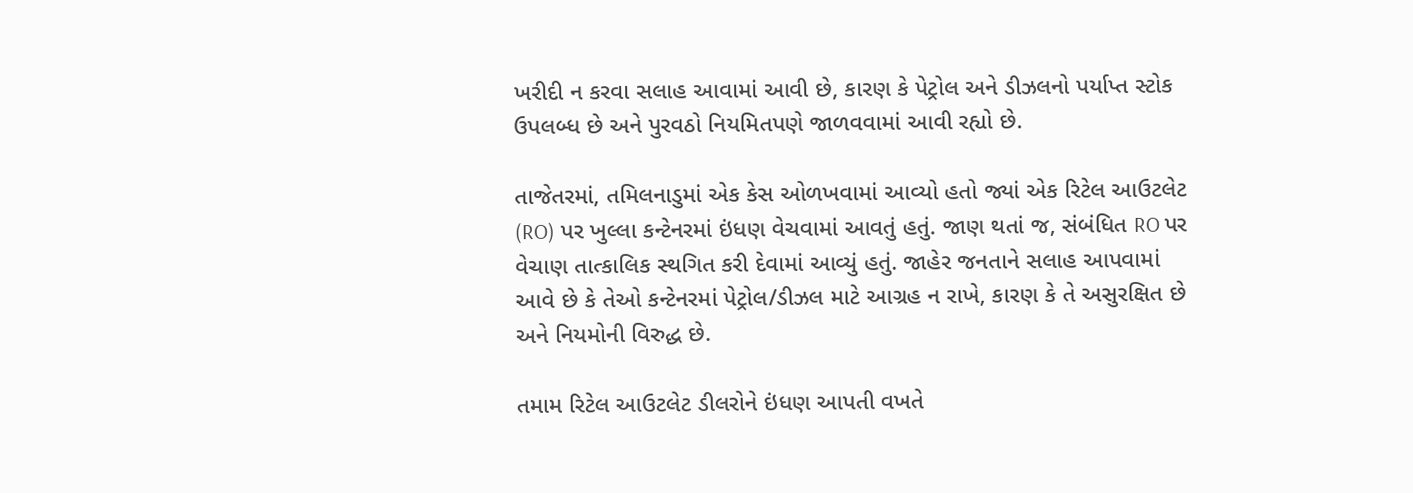ખરીદી ન કરવા સલાહ આવામાં આવી છે, કારણ કે પેટ્રોલ અને ડીઝલનો પર્યાપ્ત સ્ટોક ઉપલબ્ધ છે અને પુરવઠો નિયમિતપણે જાળવવામાં આવી રહ્યો છે.

તાજેતરમાં, તમિલનાડુમાં એક કેસ ઓળખવામાં આવ્યો હતો જ્યાં એક રિટેલ આઉટલેટ (RO) પર ખુલ્લા કન્ટેનરમાં ઇંધણ વેચવામાં આવતું હતું. જાણ થતાં જ, સંબંધિત RO પર વેચાણ તાત્કાલિક સ્થગિત કરી દેવામાં આવ્યું હતું. જાહેર જનતાને સલાહ આપવામાં આવે છે કે તેઓ કન્ટેનરમાં પેટ્રોલ/ડીઝલ માટે આગ્રહ ન રાખે, કારણ કે તે અસુરક્ષિત છે અને નિયમોની વિરુદ્ધ છે.

તમામ રિટેલ આઉટલેટ ડીલરોને ઇંધણ આપતી વખતે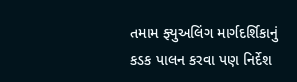તમામ ફ્યુઅલિંગ માર્ગદર્શિકાનું કડક પાલન કરવા પણ નિર્દેશ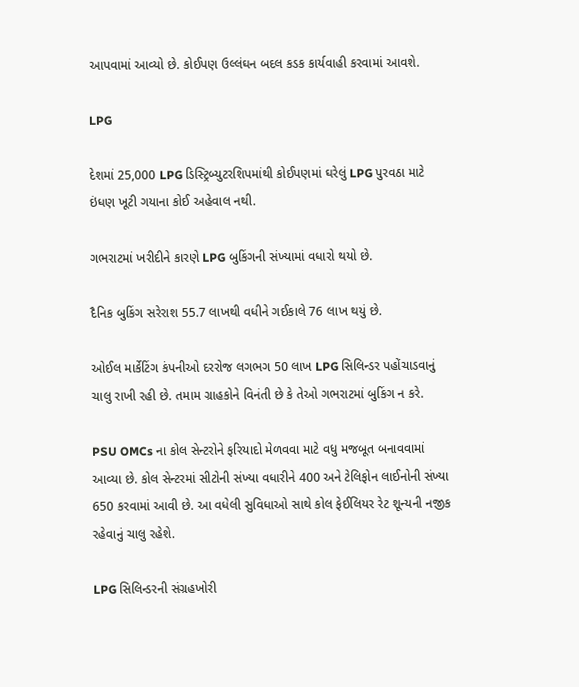આપવામાં આવ્યો છે. કોઈપણ ઉલ્લંઘન બદલ કડક કાર્યવાહી કરવામાં આવશે.

LPG

દેશમાં 25,000 LPG ડિસ્ટ્રિબ્યુટરશિપમાંથી કોઈપણમાં ઘરેલું LPG પુરવઠા માટે ઇંધણ ખૂટી ગયાના કોઈ અહેવાલ નથી.

ગભરાટમાં ખરીદીને કારણે LPG બુકિંગની સંખ્યામાં વધારો થયો છે.

દૈનિક બુકિંગ સરેરાશ 55.7 લાખથી વધીને ગઈકાલે 76 લાખ થયું છે.

ઓઈલ માર્કેટિંગ કંપનીઓ દરરોજ લગભગ 50 લાખ LPG સિલિન્ડર પહોંચાડવાનું ચાલુ રાખી રહી છે. તમામ ગ્રાહકોને વિનંતી છે કે તેઓ ગભરાટમાં બુકિંગ ન કરે.

PSU OMCs ના કોલ સેન્ટરોને ફરિયાદો મેળવવા માટે વધુ મજબૂત બનાવવામાં આવ્યા છે. કોલ સેન્ટરમાં સીટોની સંખ્યા વધારીને 400 અને ટેલિફોન લાઈનોની સંખ્યા 650 કરવામાં આવી છે. આ વધેલી સુવિધાઓ સાથે કોલ ફેઈલિયર રેટ શૂન્યની નજીક રહેવાનું ચાલુ રહેશે.

LPG સિલિન્ડરની સંગ્રહખોરી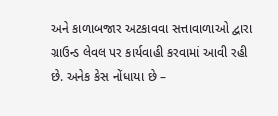અને કાળાબજાર અટકાવવા સત્તાવાળાઓ દ્વારા ગ્રાઉન્ડ લેવલ પર કાર્યવાહી કરવામાં આવી રહી છે. અનેક કેસ નોંધાયા છે –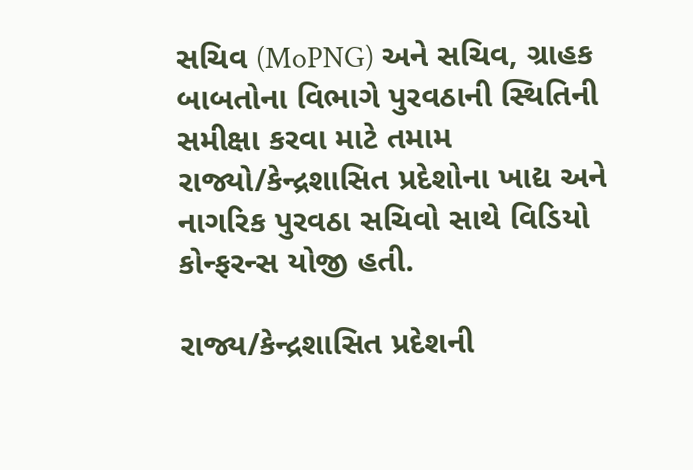સચિવ (MoPNG) અને સચિવ, ગ્રાહક બાબતોના વિભાગે પુરવઠાની સ્થિતિની સમીક્ષા કરવા માટે તમામ રાજ્યો/કેન્દ્રશાસિત પ્રદેશોના ખાદ્ય અને નાગરિક પુરવઠા સચિવો સાથે વિડિયો કોન્ફરન્સ યોજી હતી.

રાજ્ય/કેન્દ્રશાસિત પ્રદેશની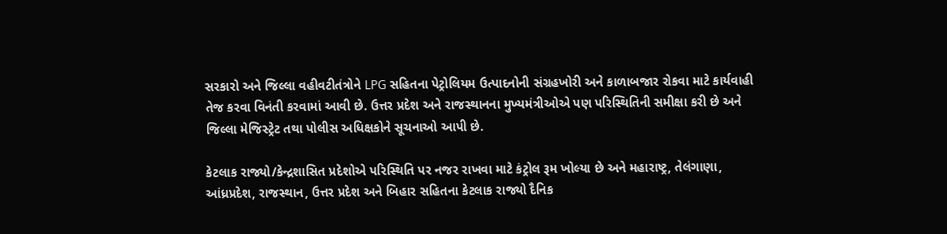સરકારો અને જિલ્લા વહીવટીતંત્રોને LPG સહિતના પેટ્રોલિયમ ઉત્પાદનોની સંગ્રહખોરી અને કાળાબજાર રોકવા માટે કાર્યવાહી તેજ કરવા વિનંતી કરવામાં આવી છે. ઉત્તર પ્રદેશ અને રાજસ્થાનના મુખ્યમંત્રીઓએ પણ પરિસ્થિતિની સમીક્ષા કરી છે અને જિલ્લા મેજિસ્ટ્રેટ તથા પોલીસ અધિક્ષકોને સૂચનાઓ આપી છે.

કેટલાક રાજ્યો/કેન્દ્રશાસિત પ્રદેશોએ પરિસ્થિતિ પર નજર રાખવા માટે કંટ્રોલ રૂમ ખોલ્યા છે અને મહારાષ્ટ્ર, તેલંગાણા, આંધ્રપ્રદેશ, રાજસ્થાન, ઉત્તર પ્રદેશ અને બિહાર સહિતના કેટલાક રાજ્યો દૈનિક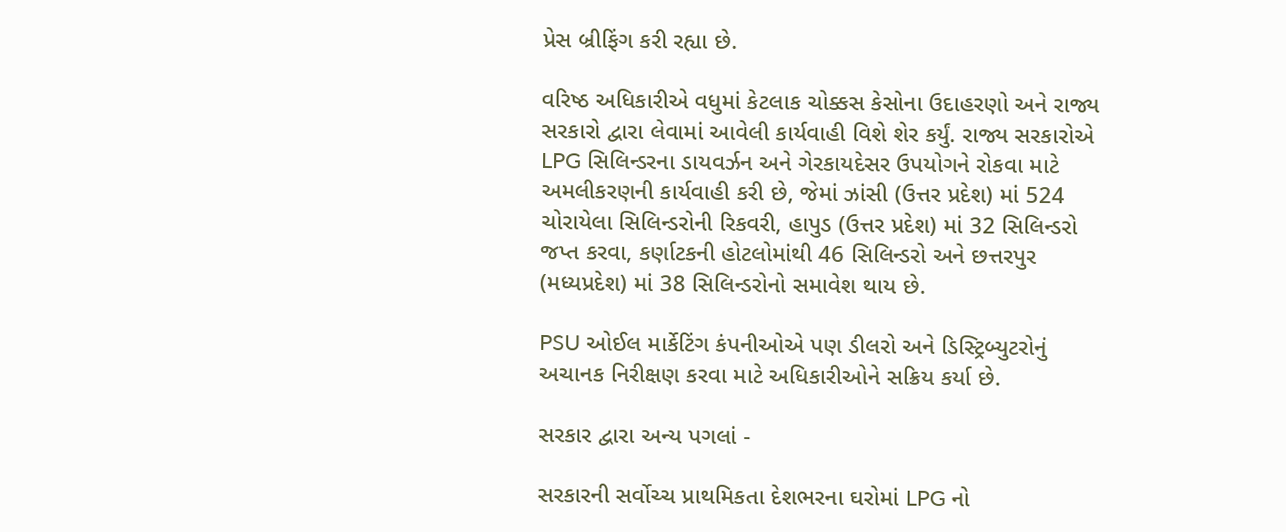પ્રેસ બ્રીફિંગ કરી રહ્યા છે.

વરિષ્ઠ અધિકારીએ વધુમાં કેટલાક ચોક્કસ કેસોના ઉદાહરણો અને રાજ્ય સરકારો દ્વારા લેવામાં આવેલી કાર્યવાહી વિશે શેર કર્યું. રાજ્ય સરકારોએ LPG સિલિન્ડરના ડાયવર્ઝન અને ગેરકાયદેસર ઉપયોગને રોકવા માટે અમલીકરણની કાર્યવાહી કરી છે, જેમાં ઝાંસી (ઉત્તર પ્રદેશ) માં 524 ચોરાયેલા સિલિન્ડરોની રિકવરી, હાપુડ (ઉત્તર પ્રદેશ) માં 32 સિલિન્ડરો જપ્ત કરવા, કર્ણાટકની હોટલોમાંથી 46 સિલિન્ડરો અને છત્તરપુર (મધ્યપ્રદેશ) માં 38 સિલિન્ડરોનો સમાવેશ થાય છે.

PSU ઓઈલ માર્કેટિંગ કંપનીઓએ પણ ડીલરો અને ડિસ્ટ્રિબ્યુટરોનું અચાનક નિરીક્ષણ કરવા માટે અધિકારીઓને સક્રિય કર્યા છે.

સરકાર દ્વારા અન્ય પગલાં -

સરકારની સર્વોચ્ચ પ્રાથમિકતા દેશભરના ઘરોમાં LPG નો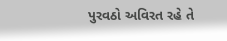પુરવઠો અવિરત રહે તે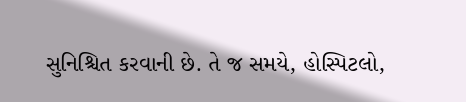સુનિશ્ચિત કરવાની છે. તે જ સમયે, હોસ્પિટલો,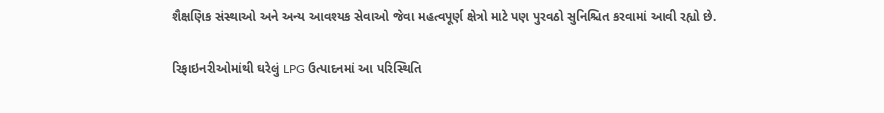શૈક્ષણિક સંસ્થાઓ અને અન્ય આવશ્યક સેવાઓ જેવા મહત્વપૂર્ણ ક્ષેત્રો માટે પણ પુરવઠો સુનિશ્ચિત કરવામાં આવી રહ્યો છે.

રિફાઇનરીઓમાંથી ઘરેલું LPG ઉત્પાદનમાં આ પરિસ્થિતિ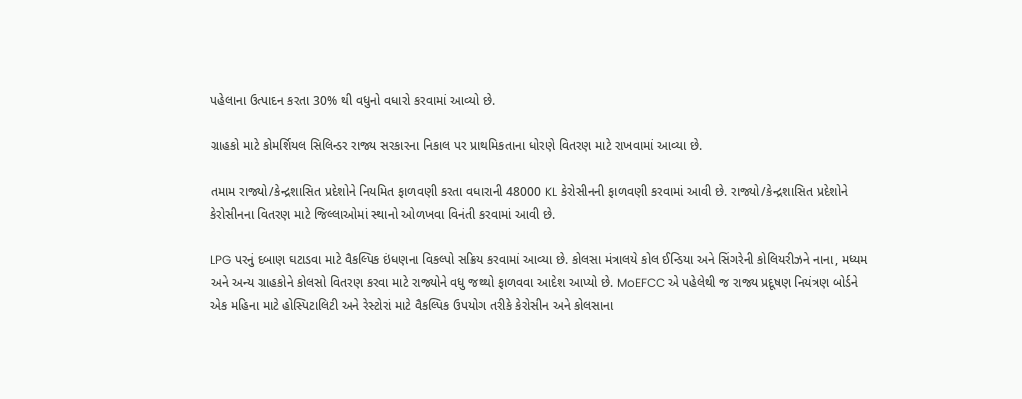પહેલાના ઉત્પાદન કરતા 30% થી વધુનો વધારો કરવામાં આવ્યો છે.

ગ્રાહકો માટે કોમર્શિયલ સિલિન્ડર રાજ્ય સરકારના નિકાલ પર પ્રાથમિકતાના ધોરણે વિતરણ માટે રાખવામાં આવ્યા છે.

તમામ રાજ્યો/કેન્દ્રશાસિત પ્રદેશોને નિયમિત ફાળવણી કરતા વધારાની 48000 KL કેરોસીનની ફાળવણી કરવામાં આવી છે. રાજ્યો/કેન્દ્રશાસિત પ્રદેશોને કેરોસીનના વિતરણ માટે જિલ્લાઓમાં સ્થાનો ઓળખવા વિનંતી કરવામાં આવી છે.

LPG પરનું દબાણ ઘટાડવા માટે વૈકલ્પિક ઇંધણના વિકલ્પો સક્રિય કરવામાં આવ્યા છે. કોલસા મંત્રાલયે કોલ ઈન્ડિયા અને સિંગરેની કોલિયરીઝને નાના, મધ્યમ અને અન્ય ગ્રાહકોને કોલસો વિતરણ કરવા માટે રાજ્યોને વધુ જથ્થો ફાળવવા આદેશ આપ્યો છે. MoEFCC એ પહેલેથી જ રાજ્ય પ્રદૂષણ નિયંત્રણ બોર્ડને એક મહિના માટે હોસ્પિટાલિટી અને રેસ્ટોરાં માટે વૈકલ્પિક ઉપયોગ તરીકે કેરોસીન અને કોલસાના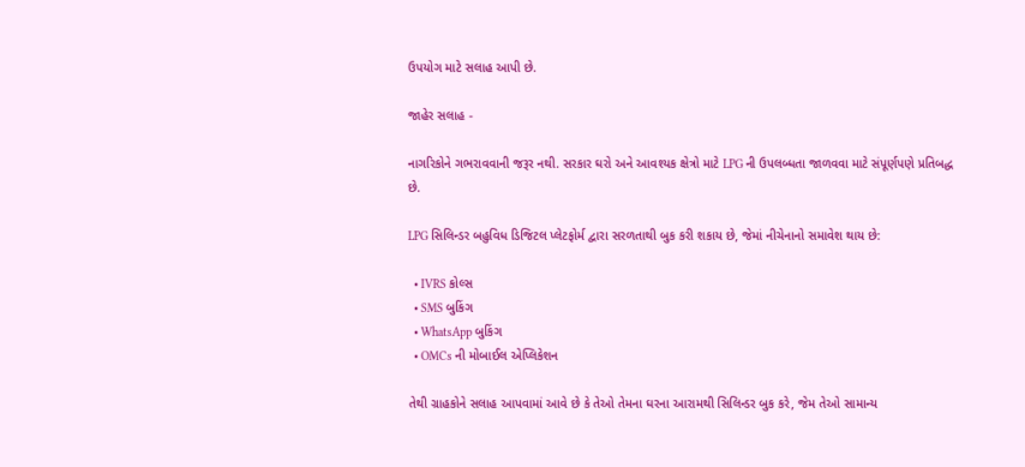ઉપયોગ માટે સલાહ આપી છે.

જાહેર સલાહ -

નાગરિકોને ગભરાવવાની જરૂર નથી. સરકાર ઘરો અને આવશ્યક ક્ષેત્રો માટે LPG ની ઉપલબ્ધતા જાળવવા માટે સંપૂર્ણપણે પ્રતિબદ્ધ છે.

LPG સિલિન્ડર બહુવિધ ડિજિટલ પ્લેટફોર્મ દ્વારા સરળતાથી બુક કરી શકાય છે, જેમાં નીચેનાનો સમાવેશ થાય છે:

  • IVRS કોલ્સ
  • SMS બુકિંગ
  • WhatsApp બુકિંગ
  • OMCs ની મોબાઈલ એપ્લિકેશન

તેથી ગ્રાહકોને સલાહ આપવામાં આવે છે કે તેઓ તેમના ઘરના આરામથી સિલિન્ડર બુક કરે, જેમ તેઓ સામાન્ય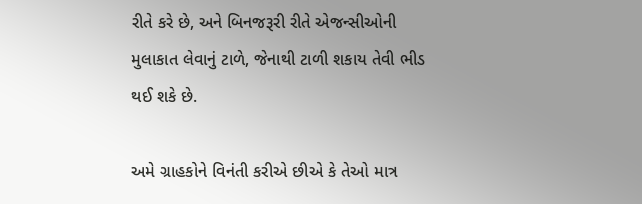રીતે કરે છે, અને બિનજરૂરી રીતે એજન્સીઓની મુલાકાત લેવાનું ટાળે, જેનાથી ટાળી શકાય તેવી ભીડ થઈ શકે છે.

અમે ગ્રાહકોને વિનંતી કરીએ છીએ કે તેઓ માત્ર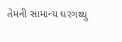તેમની સામાન્ય ઘરગથ્થુ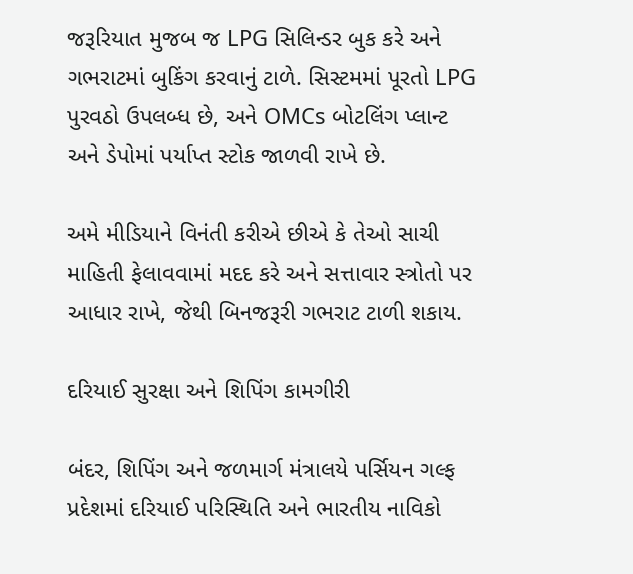જરૂરિયાત મુજબ જ LPG સિલિન્ડર બુક કરે અને ગભરાટમાં બુકિંગ કરવાનું ટાળે. સિસ્ટમમાં પૂરતો LPG પુરવઠો ઉપલબ્ધ છે, અને OMCs બોટલિંગ પ્લાન્ટ અને ડેપોમાં પર્યાપ્ત સ્ટોક જાળવી રાખે છે.

અમે મીડિયાને વિનંતી કરીએ છીએ કે તેઓ સાચી માહિતી ફેલાવવામાં મદદ કરે અને સત્તાવાર સ્ત્રોતો પર આધાર રાખે, જેથી બિનજરૂરી ગભરાટ ટાળી શકાય.

દરિયાઈ સુરક્ષા અને શિપિંગ કામગીરી

બંદર, શિપિંગ અને જળમાર્ગ મંત્રાલયે પર્સિયન ગલ્ફ પ્રદેશમાં દરિયાઈ પરિસ્થિતિ અને ભારતીય નાવિકો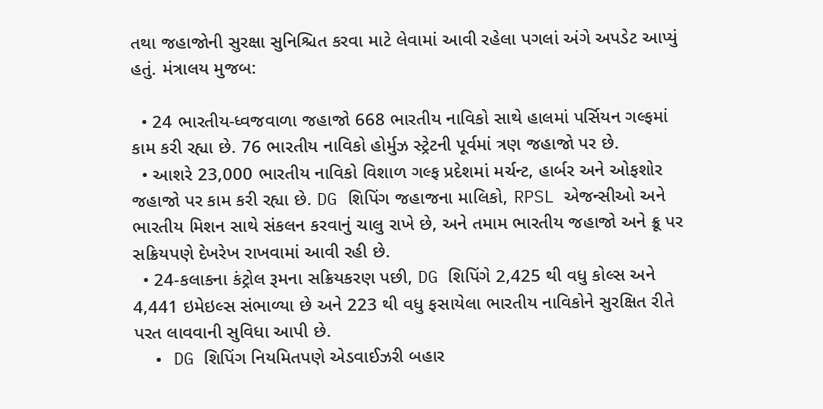તથા જહાજોની સુરક્ષા સુનિશ્ચિત કરવા માટે લેવામાં આવી રહેલા પગલાં અંગે અપડેટ આપ્યું હતું. મંત્રાલય મુજબ:

  • 24 ભારતીય-ધ્વજવાળા જહાજો 668 ભારતીય નાવિકો સાથે હાલમાં પર્સિયન ગલ્ફમાં કામ કરી રહ્યા છે. 76 ભારતીય નાવિકો હોર્મુઝ સ્ટ્રેટની પૂર્વમાં ત્રણ જહાજો પર છે.
  • આશરે 23,000 ભારતીય નાવિકો વિશાળ ગલ્ફ પ્રદેશમાં મર્ચન્ટ, હાર્બર અને ઓફશોર જહાજો પર કામ કરી રહ્યા છે. DG શિપિંગ જહાજના માલિકો, RPSL એજન્સીઓ અને ભારતીય મિશન સાથે સંકલન કરવાનું ચાલુ રાખે છે, અને તમામ ભારતીય જહાજો અને ક્રૂ પર સક્રિયપણે દેખરેખ રાખવામાં આવી રહી છે.
  • 24-કલાકના કંટ્રોલ રૂમના સક્રિયકરણ પછી, DG શિપિંગે 2,425 થી વધુ કોલ્સ અને 4,441 ઇમેઇલ્સ સંભાળ્યા છે અને 223 થી વધુ ફસાયેલા ભારતીય નાવિકોને સુરક્ષિત રીતે પરત લાવવાની સુવિધા આપી છે.
  • DG શિપિંગ નિયમિતપણે એડવાઈઝરી બહાર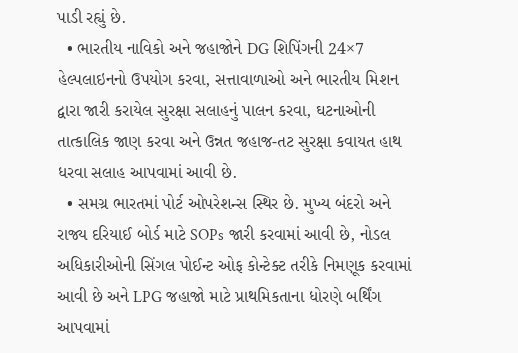પાડી રહ્યું છે.
  • ભારતીય નાવિકો અને જહાજોને DG શિપિંગની 24×7 હેલ્પલાઇનનો ઉપયોગ કરવા, સત્તાવાળાઓ અને ભારતીય મિશન દ્વારા જારી કરાયેલ સુરક્ષા સલાહનું પાલન કરવા, ઘટનાઓની તાત્કાલિક જાણ કરવા અને ઉન્નત જહાજ-તટ સુરક્ષા કવાયત હાથ ધરવા સલાહ આપવામાં આવી છે.
  • સમગ્ર ભારતમાં પોર્ટ ઓપરેશન્સ સ્થિર છે. મુખ્ય બંદરો અને રાજ્ય દરિયાઈ બોર્ડ માટે SOPs જારી કરવામાં આવી છે, નોડલ અધિકારીઓની સિંગલ પોઈન્ટ ઓફ કોન્ટેક્ટ તરીકે નિમણૂક કરવામાં આવી છે અને LPG જહાજો માટે પ્રાથમિકતાના ધોરણે બર્થિંગ આપવામાં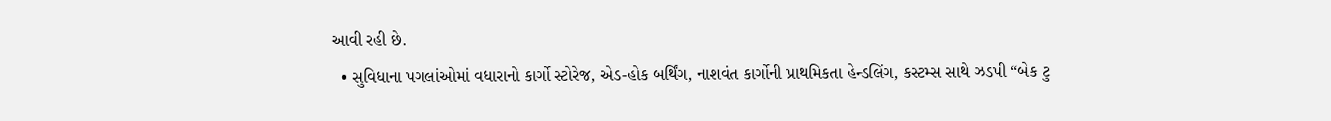આવી રહી છે.
  • સુવિધાના પગલાંઓમાં વધારાનો કાર્ગો સ્ટોરેજ, એડ-હોક બર્થિંગ, નાશવંત કાર્ગોની પ્રાથમિકતા હેન્ડલિંગ, કસ્ટમ્સ સાથે ઝડપી “બેક ટુ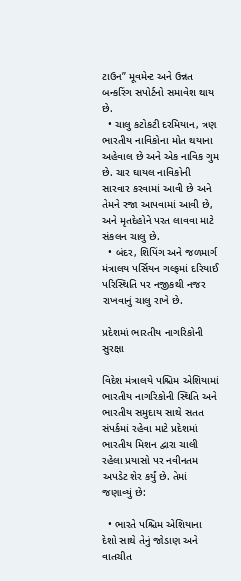ટાઉન” મૂવમેન્ટ અને ઉન્નત બન્કરિંગ સપોર્ટનો સમાવેશ થાય છે.
  • ચાલુ કટોકટી દરમિયાન, ત્રણ ભારતીય નાવિકોના મોત થયાના અહેવાલ છે અને એક નાવિક ગુમ છે. ચાર ઘાયલ નાવિકોની સારવાર કરવામાં આવી છે અને તેમને રજા આપવામાં આવી છે, અને મૃતદેહોને પરત લાવવા માટે સંકલન ચાલુ છે.
  • બંદર, શિપિંગ અને જળમાર્ગ મંત્રાલય પર્સિયન ગલ્ફમાં દરિયાઈ પરિસ્થિતિ પર નજીકથી નજર રાખવાનું ચાલુ રાખે છે.

પ્રદેશમાં ભારતીય નાગરિકોની સુરક્ષા

વિદેશ મંત્રાલયે પશ્ચિમ એશિયામાં ભારતીય નાગરિકોની સ્થિતિ અને ભારતીય સમુદાય સાથે સતત સંપર્કમાં રહેવા માટે પ્રદેશમાં ભારતીય મિશન દ્વારા ચાલી રહેલા પ્રયાસો પર નવીનતમ અપડેટ શેર કર્યું છે. તેમાં જણાવ્યું છે:

  • ભારતે પશ્ચિમ એશિયાના દેશો સાથે તેનું જોડાણ અને વાતચીત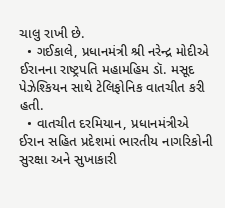ચાલુ રાખી છે.
  • ગઈકાલે, પ્રધાનમંત્રી શ્રી નરેન્દ્ર મોદીએ ઈરાનના રાષ્ટ્રપતિ મહામહિમ ડૉ. મસૂદ પેઝેશ્કિયન સાથે ટેલિફોનિક વાતચીત કરી હતી.
  • વાતચીત દરમિયાન, પ્રધાનમંત્રીએ ઈરાન સહિત પ્રદેશમાં ભારતીય નાગરિકોની સુરક્ષા અને સુખાકારી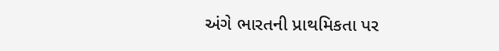અંગે ભારતની પ્રાથમિકતા પર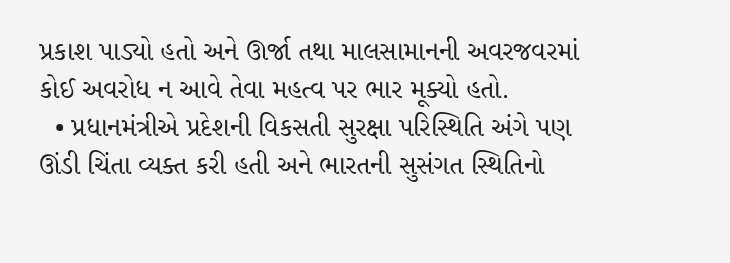પ્રકાશ પાડ્યો હતો અને ઊર્જા તથા માલસામાનની અવરજવરમાં કોઈ અવરોધ ન આવે તેવા મહત્વ પર ભાર મૂક્યો હતો.
  • પ્રધાનમંત્રીએ પ્રદેશની વિકસતી સુરક્ષા પરિસ્થિતિ અંગે પણ ઊંડી ચિંતા વ્યક્ત કરી હતી અને ભારતની સુસંગત સ્થિતિનો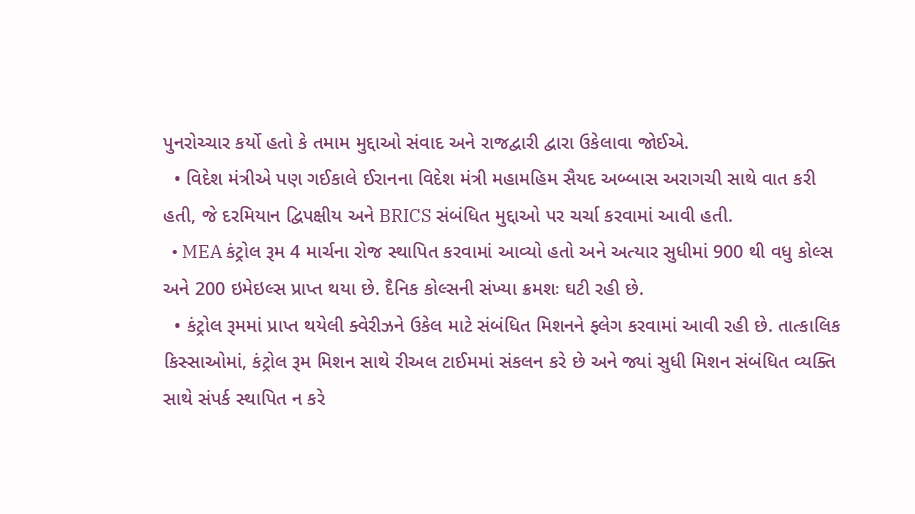પુનરોચ્ચાર કર્યો હતો કે તમામ મુદ્દાઓ સંવાદ અને રાજદ્વારી દ્વારા ઉકેલાવા જોઈએ.
  • વિદેશ મંત્રીએ પણ ગઈકાલે ઈરાનના વિદેશ મંત્રી મહામહિમ સૈયદ અબ્બાસ અરાગચી સાથે વાત કરી હતી, જે દરમિયાન દ્વિપક્ષીય અને BRICS સંબંધિત મુદ્દાઓ પર ચર્ચા કરવામાં આવી હતી.
  • MEA કંટ્રોલ રૂમ 4 માર્ચના રોજ સ્થાપિત કરવામાં આવ્યો હતો અને અત્યાર સુધીમાં 900 થી વધુ કોલ્સ અને 200 ઇમેઇલ્સ પ્રાપ્ત થયા છે. દૈનિક કોલ્સની સંખ્યા ક્રમશઃ ઘટી રહી છે.
  • કંટ્રોલ રૂમમાં પ્રાપ્ત થયેલી ક્વેરીઝને ઉકેલ માટે સંબંધિત મિશનને ફ્લેગ કરવામાં આવી રહી છે. તાત્કાલિક કિસ્સાઓમાં, કંટ્રોલ રૂમ મિશન સાથે રીઅલ ટાઈમમાં સંકલન કરે છે અને જ્યાં સુધી મિશન સંબંધિત વ્યક્તિ સાથે સંપર્ક સ્થાપિત ન કરે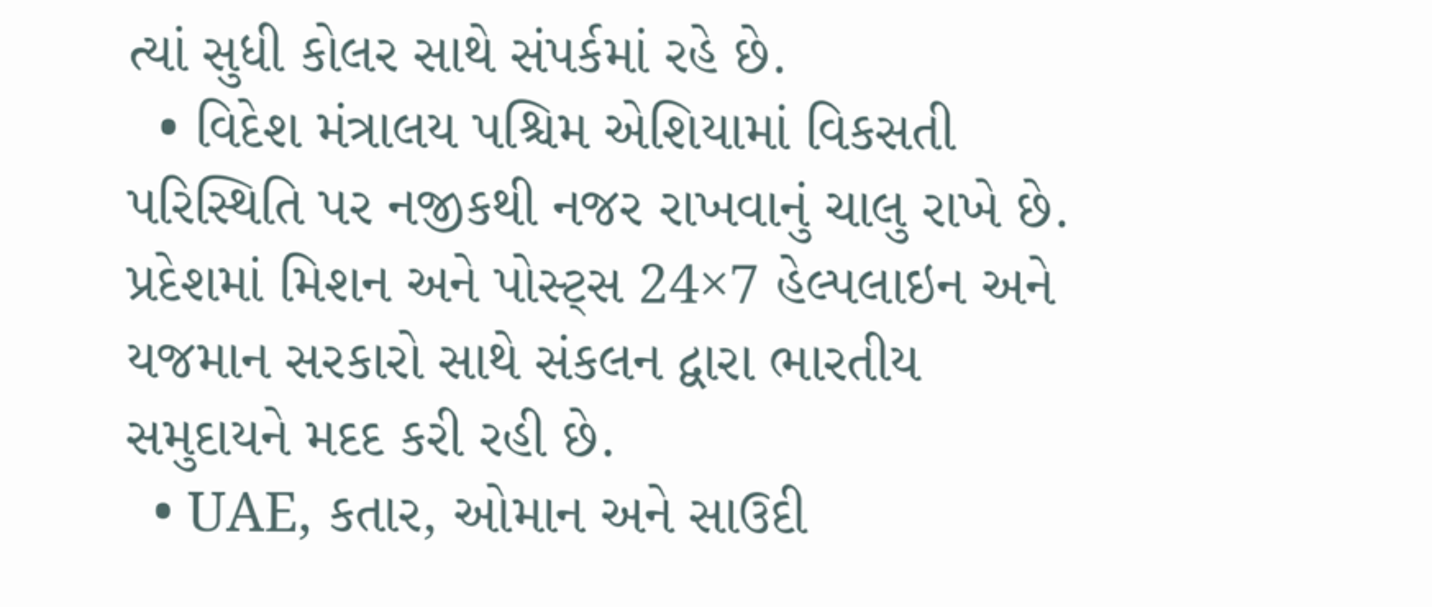ત્યાં સુધી કોલર સાથે સંપર્કમાં રહે છે.
  • વિદેશ મંત્રાલય પશ્ચિમ એશિયામાં વિકસતી પરિસ્થિતિ પર નજીકથી નજર રાખવાનું ચાલુ રાખે છે. પ્રદેશમાં મિશન અને પોસ્ટ્સ 24×7 હેલ્પલાઇન અને યજમાન સરકારો સાથે સંકલન દ્વારા ભારતીય સમુદાયને મદદ કરી રહી છે.
  • UAE, કતાર, ઓમાન અને સાઉદી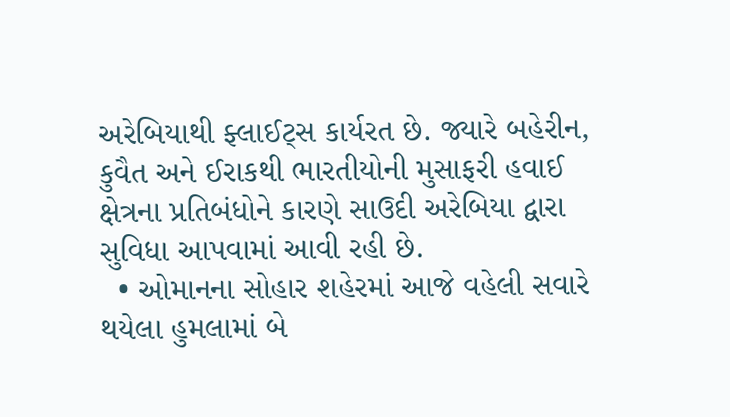અરેબિયાથી ફ્લાઈટ્સ કાર્યરત છે. જ્યારે બહેરીન, કુવૈત અને ઈરાકથી ભારતીયોની મુસાફરી હવાઈ ક્ષેત્રના પ્રતિબંધોને કારણે સાઉદી અરેબિયા દ્વારા સુવિધા આપવામાં આવી રહી છે.
  • ઓમાનના સોહાર શહેરમાં આજે વહેલી સવારે થયેલા હુમલામાં બે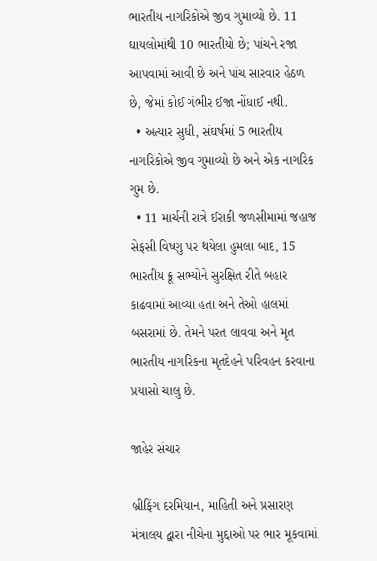ભારતીય નાગરિકોએ જીવ ગુમાવ્યો છે. 11 ઘાયલોમાંથી 10 ભારતીયો છે; પાંચને રજા આપવામાં આવી છે અને પાંચ સારવાર હેઠળ છે, જેમાં કોઈ ગંભીર ઈજા નોંધાઈ નથી.
  • અત્યાર સુધી, સંઘર્ષમાં 5 ભારતીય નાગરિકોએ જીવ ગુમાવ્યો છે અને એક નાગરિક ગુમ છે.
  • 11 માર્ચની રાત્રે ઈરાકી જળસીમામાં જહાજ સેફસી વિષ્ણુ પર થયેલા હુમલા બાદ, 15 ભારતીય ક્રૂ સભ્યોને સુરક્ષિત રીતે બહાર કાઢવામાં આવ્યા હતા અને તેઓ હાલમાં બસરામાં છે. તેમને પરત લાવવા અને મૃત ભારતીય નાગરિકના મૃતદેહને પરિવહન કરવાના પ્રયાસો ચાલુ છે.

જાહેર સંચાર

બ્રીફિંગ દરમિયાન, માહિતી અને પ્રસારણ મંત્રાલય દ્વારા નીચેના મુદ્દાઓ પર ભાર મૂકવામાં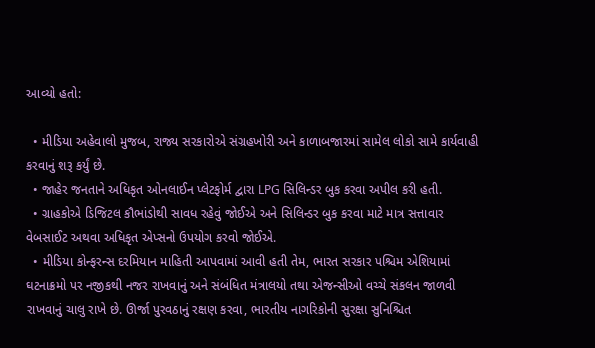આવ્યો હતો:

  • મીડિયા અહેવાલો મુજબ, રાજ્ય સરકારોએ સંગ્રહખોરી અને કાળાબજારમાં સામેલ લોકો સામે કાર્યવાહી કરવાનું શરૂ કર્યું છે.
  • જાહેર જનતાને અધિકૃત ઓનલાઈન પ્લેટફોર્મ દ્વારા LPG સિલિન્ડર બુક કરવા અપીલ કરી હતી.
  • ગ્રાહકોએ ડિજિટલ કૌભાંડોથી સાવધ રહેવું જોઈએ અને સિલિન્ડર બુક કરવા માટે માત્ર સત્તાવાર વેબસાઈટ અથવા અધિકૃત એપ્સનો ઉપયોગ કરવો જોઈએ.
  • મીડિયા કોન્ફરન્સ દરમિયાન માહિતી આપવામાં આવી હતી તેમ, ભારત સરકાર પશ્ચિમ એશિયામાં ઘટનાક્રમો પર નજીકથી નજર રાખવાનું અને સંબંધિત મંત્રાલયો તથા એજન્સીઓ વચ્ચે સંકલન જાળવી રાખવાનું ચાલુ રાખે છે. ઊર્જા પુરવઠાનું રક્ષણ કરવા, ભારતીય નાગરિકોની સુરક્ષા સુનિશ્ચિત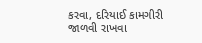કરવા, દરિયાઈ કામગીરી જાળવી રાખવા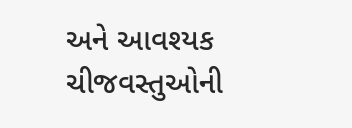અને આવશ્યક ચીજવસ્તુઓની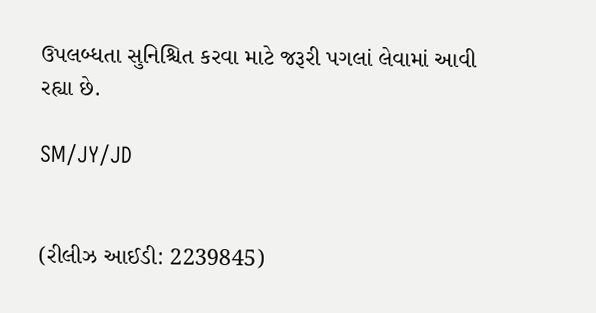ઉપલબ્ધતા સુનિશ્ચિત કરવા માટે જરૂરી પગલાં લેવામાં આવી રહ્યા છે.

SM/JY/JD


(રીલીઝ આઈડી: 2239845)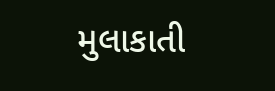મુલાકાતી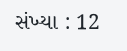સંખ્યા : 12